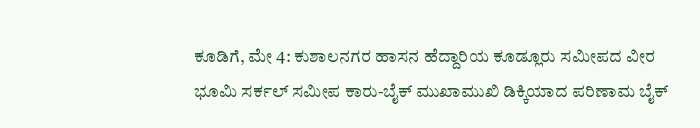ಕೂಡಿಗೆ, ಮೇ 4: ಕುಶಾಲನಗರ ಹಾಸನ ಹೆದ್ದಾರಿಯ ಕೂಡ್ಲೂರು ಸಮೀಪದ ವೀರ ಭೂಮಿ ಸರ್ಕಲ್ ಸಮೀಪ ಕಾರು-ಬೈಕ್ ಮುಖಾಮುಖಿ ಡಿಕ್ಕಿಯಾದ ಪರಿಣಾಮ ಬೈಕ್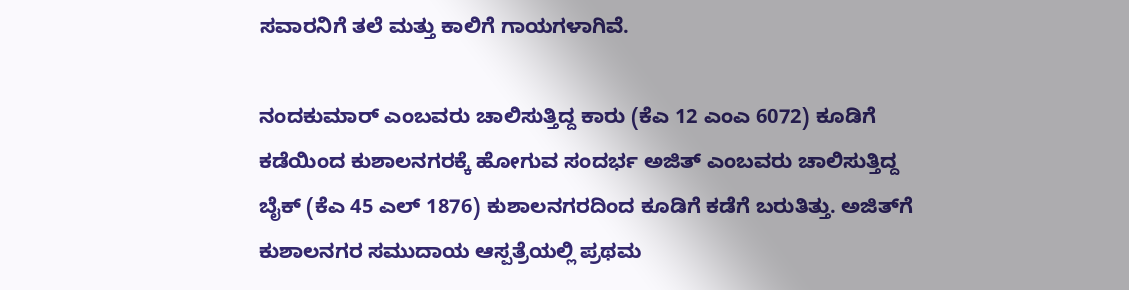ಸವಾರನಿಗೆ ತಲೆ ಮತ್ತು ಕಾಲಿಗೆ ಗಾಯಗಳಾಗಿವೆ.

ನಂದಕುಮಾರ್ ಎಂಬವರು ಚಾಲಿಸುತ್ತಿದ್ದ ಕಾರು (ಕೆಎ 12 ಎಂಎ 6072) ಕೂಡಿಗೆ ಕಡೆಯಿಂದ ಕುಶಾಲನಗರಕ್ಕೆ ಹೋಗುವ ಸಂದರ್ಭ ಅಜಿತ್ ಎಂಬವರು ಚಾಲಿಸುತ್ತಿದ್ದ ಬೈಕ್ (ಕೆಎ 45 ಎಲ್ 1876) ಕುಶಾಲನಗರದಿಂದ ಕೂಡಿಗೆ ಕಡೆಗೆ ಬರುತಿತ್ತು. ಅಜಿತ್‍ಗೆ ಕುಶಾಲನಗರ ಸಮುದಾಯ ಆಸ್ಪತ್ರೆಯಲ್ಲಿ ಪ್ರಥಮ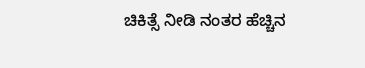ಚಿಕಿತ್ಸೆ ನೀಡಿ ನಂತರ ಹೆಚ್ಚಿನ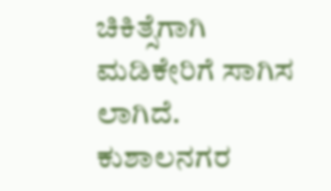ಚಿಕಿತ್ಸೆಗಾಗಿ ಮಡಿಕೇರಿಗೆ ಸಾಗಿಸ ಲಾಗಿದೆ. ಕುಶಾಲನಗರ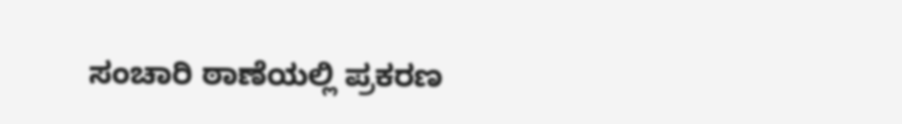ಸಂಚಾರಿ ಠಾಣೆಯಲ್ಲಿ ಪ್ರಕರಣ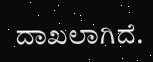ದಾಖಲಾಗಿದೆ.